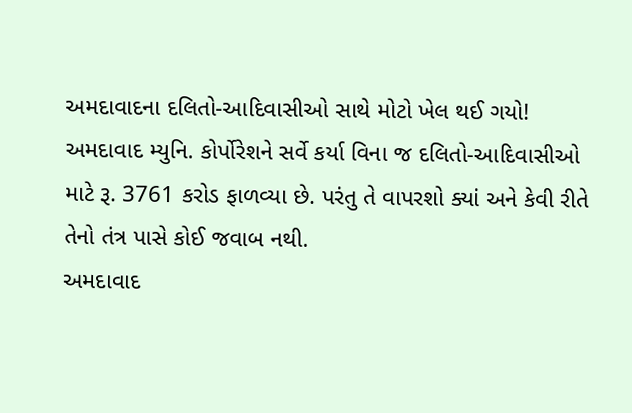અમદાવાદના દલિતો-આદિવાસીઓ સાથે મોટો ખેલ થઈ ગયો!
અમદાવાદ મ્યુનિ. કોર્પોરેશને સર્વે કર્યા વિના જ દલિતો-આદિવાસીઓ માટે રૂ. 3761 કરોડ ફાળવ્યા છે. પરંતુ તે વાપરશો ક્યાં અને કેવી રીતે તેનો તંત્ર પાસે કોઈ જવાબ નથી.
અમદાવાદ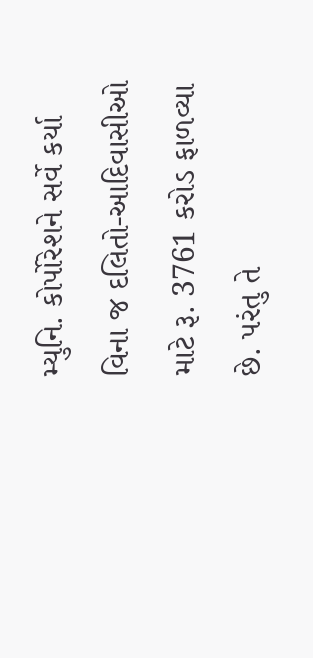મ્યુનિ. કોર્પોરેશને સર્વે કર્યા વિના જ દલિતો-આદિવાસીઓ માટે રૂ. 3761 કરોડ ફાળવ્યા છે. પરંતુ તે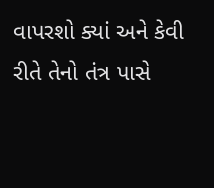વાપરશો ક્યાં અને કેવી રીતે તેનો તંત્ર પાસે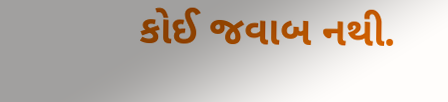કોઈ જવાબ નથી.